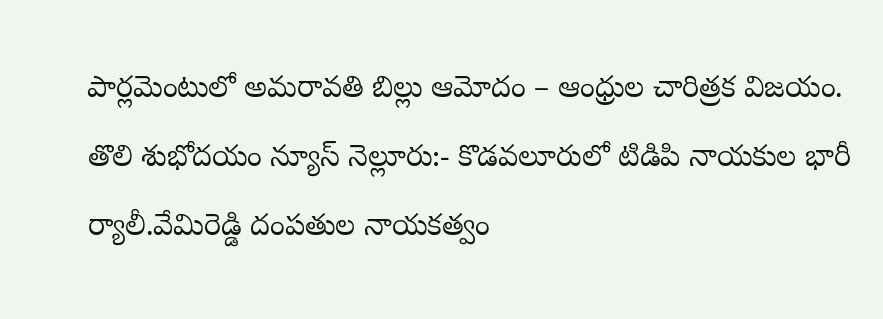పార్లమెంటులో అమరావతి బిల్లు ఆమోదం – ఆంధ్రుల చారిత్రక విజయం.
తొలి శుభోదయం న్యూస్ నెల్లూరు:- కొడవలూరులో టిడిపి నాయకుల భారీ ర్యాలీ.వేమిరెడ్డి దంపతుల నాయకత్వం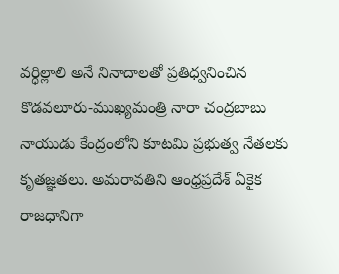వర్ధిల్లాలి అనే నినాదాలతో ప్రతిధ్వనించిన కొడవలూరు-ముఖ్యమంత్రి నారా చంద్రబాబు నాయుడు కేంద్రంలోని కూటమి ప్రభుత్వ నేతలకు కృతజ్ఞతలు. అమరావతిని ఆంధ్రప్రదేశ్ ఏకైక రాజధానిగా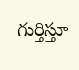గుర్తిస్తూ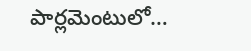పార్లమెంటులో…